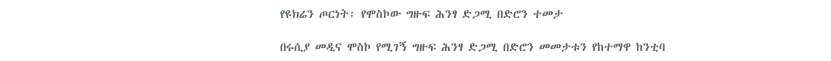የዩክሬን ጦርነት፡ የሞስኮው ግዙፍ ሕንፃ ድጋሚ በድሮን ተመታ

በሩሲያ መዲና ሞስኮ የሚገኝ ግዙፍ ሕንፃ ድጋሚ በድሮን መመታቱን የከተማዋ ከንቲባ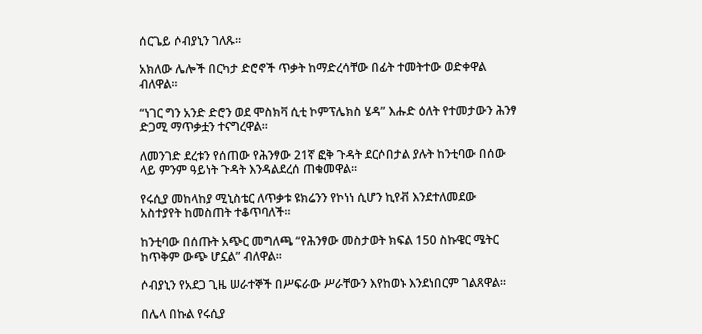ሰርጌይ ሶብያኒን ገለጹ።

አክለው ሌሎች በርካታ ድሮኖች ጥቃት ከማድረሳቸው በፊት ተመትተው ወድቀዋል ብለዋል።

“ነገር ግን አንድ ድሮን ወደ ሞስክቫ ሲቲ ኮምፕሌክስ ሄዳ” እሑድ ዕለት የተመታውን ሕንፃ ድጋሚ ማጥቃቷን ተናግረዋል።

ለመንገድ ደረቱን የሰጠው የሕንፃው 21ኛ ፎቅ ጉዳት ደርሶበታል ያሉት ከንቲባው በሰው ላይ ምንም ዓይነት ጉዳት እንዳልደረሰ ጠቁመዋል።

የሩሲያ መከላከያ ሚኒስቴር ለጥቃቱ ዩክሬንን የኮነነ ሲሆን ኪየቭ እንደተለመደው አስተያየት ከመስጠት ተቆጥባለች።

ከንቲባው በሰጡት አጭር መግለጫ “የሕንፃው መስታወት ክፍል 150 ስኩዌር ሜትር ከጥቅም ውጭ ሆኗል” ብለዋል።

ሶብያኒን የአደጋ ጊዜ ሠራተኞች በሥፍራው ሥራቸውን እየከወኑ እንደነበርም ገልጸዋል።

በሌላ በኩል የሩሲያ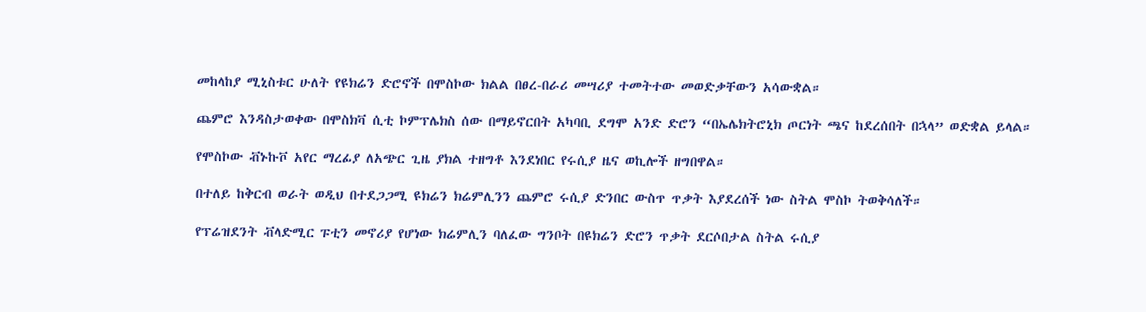መከላከያ ሚኒስቱር ሁለት የዩክሬን ድሮኖች በሞስኮው ክልል በፀረ-በራሪ መሣሪያ ተመትተው መወድቃቸውን አሳውቋል።

ጨምሮ እንዳስታወቀው በሞስክቫ ሲቲ ኮምፕሌክስ ሰው በማይኖርበት አካባቢ ደግሞ አንድ ድሮን “በኤሌክትሮኒክ ጦርነት ጫና ከደረሰበት በኋላ” ወድቋል ይላል።

የሞስኮው ቭኑኩቮ አየር ማረፊያ ለአጭር ጊዜ ያክል ተዘግቶ እንደነበር የሩሲያ ዜና ወኪሎች ዘግበዋል።

በተለይ ከቅርብ ወራት ወዲህ በተደጋጋሚ ዩክሬን ክሬምሊንን ጨምሮ ሩሲያ ድንበር ውስጥ ጥቃት እያደረሰች ነው ስትል ሞስኮ ትወቅሳለች።

የፕሬዝደንት ቭላድሚር ፑቲን መኖሪያ የሆነው ክሬምሊን ባለፈው ግንቦት በዩክሬን ድሮን ጥቃት ደርሶበታል ስትል ሩሲያ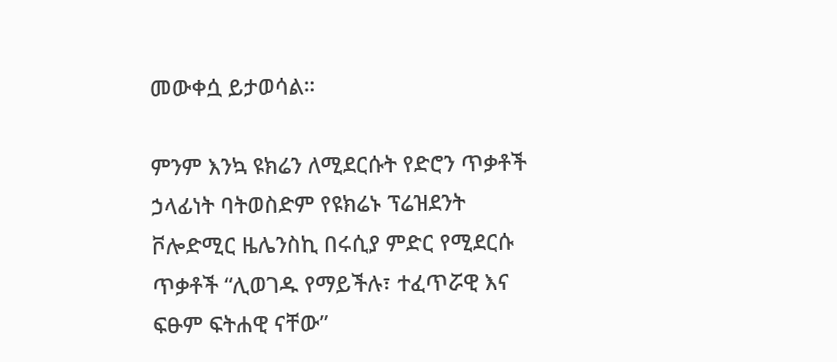መውቀሷ ይታወሳል።

ምንም እንኳ ዩክሬን ለሚደርሱት የድሮን ጥቃቶች ኃላፊነት ባትወስድም የዩክሬኑ ፕሬዝደንት ቮሎድሚር ዜሌንስኪ በሩሲያ ምድር የሚደርሱ ጥቃቶች “ሊወገዱ የማይችሉ፣ ተፈጥሯዊ እና ፍፁም ፍትሐዊ ናቸው”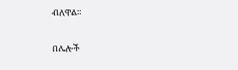ብለዋል።

በሌሎች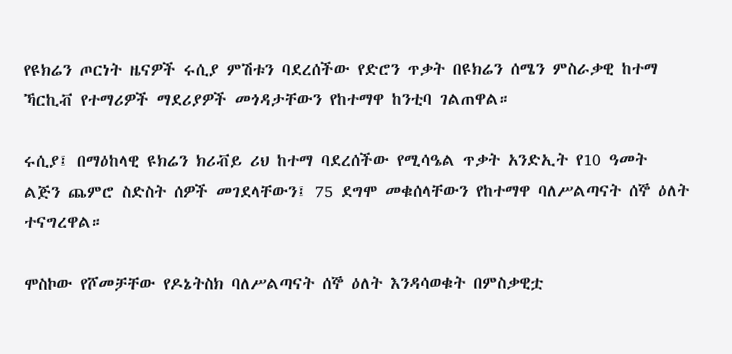የዩክሬን ጦርነት ዜናዎች ሩሲያ ምሽቱን ባደረሰችው የድሮን ጥቃት በዩክሬን ሰሜን ምስራቃዊ ከተማ ኻርኪቭ የተማሪዎች ማደሪያዎች መጎዳታቸውን የከተማዋ ከንቲባ ገልጠዋል።

ሩሲያ፤ በማዕከላዊ ዩክሬን ክሪቭይ ሪህ ከተማ ባደረሰችው የሚሳዔል ጥቃት አንድኢት የ10 ዓመት ልጅን ጨምሮ ስድስት ሰዎች መገደላቸውን፤ 75 ደግሞ መቁሰላቸውን የከተማዋ ባለሥልጣናት ሰኞ ዕለት ተናግረዋል።

ሞስኮው የሾመቻቸው የዶኔትስክ ባለሥልጣናት ሰኞ ዕለት እንዳሳወቁት በምስቃዊቷ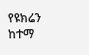የዩክሬን ከተማ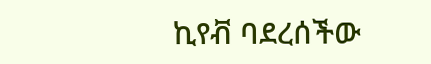ኪየቭ ባደረሰችው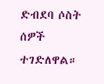ድብደባ ሶስት ሰዎች ተገድለዋል።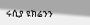ሩሲያ ዩክሬንን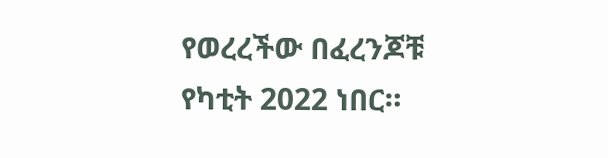የወረረችው በፈረንጆቹ የካቲት 2022 ነበር።